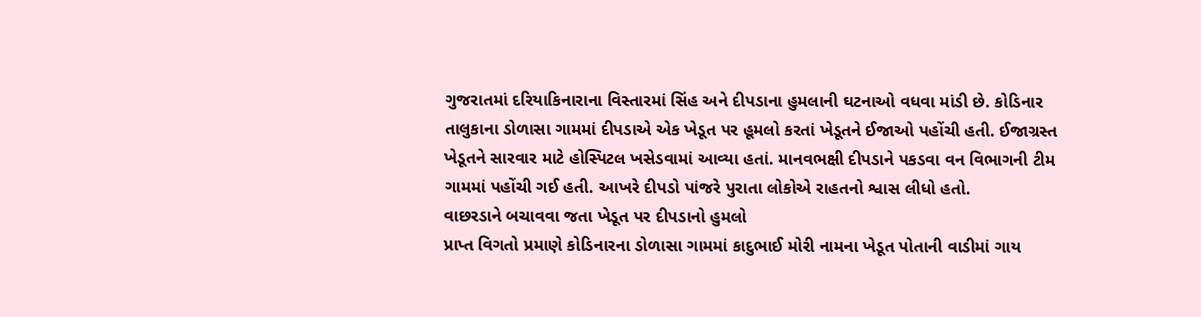ગુજરાતમાં દરિયાકિનારાના વિસ્તારમાં સિંહ અને દીપડાના હુમલાની ઘટનાઓ વધવા માંડી છે. કોડિનાર તાલુકાના ડોળાસા ગામમાં દીપડાએ એક ખેડૂત પર હૂમલો કરતાં ખેડૂતને ઈજાઓ પહોંચી હતી. ઈજાગ્રસ્ત ખેડૂતને સારવાર માટે હોસ્પિટલ ખસેડવામાં આવ્યા હતાં. માનવભક્ષી દીપડાને પકડવા વન વિભાગની ટીમ ગામમાં પહોંચી ગઈ હતી. આખરે દીપડો પાંજરે પુરાતા લોકોએ રાહતનો શ્વાસ લીધો હતો.
વાછરડાને બચાવવા જતા ખેડૂત પર દીપડાનો હુમલો
પ્રાપ્ત વિગતો પ્રમાણે કોડિનારના ડોળાસા ગામમાં કાદુભાઈ મોરી નામના ખેડૂત પોતાની વાડીમાં ગાય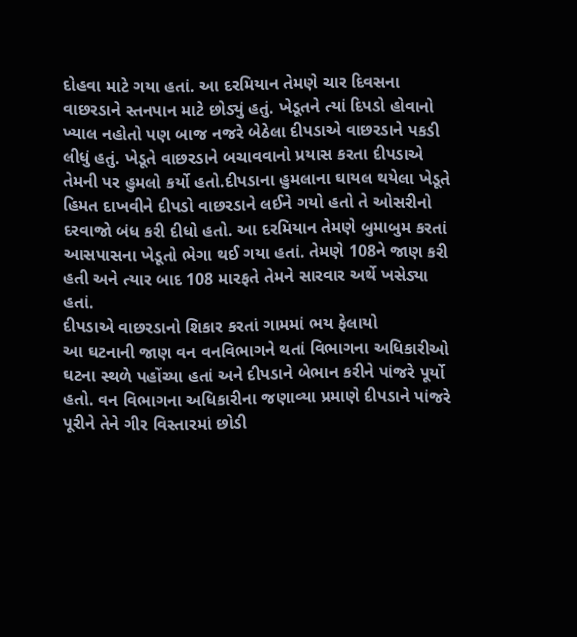દોહવા માટે ગયા હતાં. આ દરમિયાન તેમણે ચાર દિવસના વાછરડાને સ્તનપાન માટે છોડ્યું હતું. ખેડૂતને ત્યાં દિપડો હોવાનો ખ્યાલ નહોતો પણ બાજ નજરે બેઠેલા દીપડાએ વાછરડાને પકડી લીધું હતું. ખેડૂતે વાછરડાને બચાવવાનો પ્રયાસ કરતા દીપડાએ તેમની પર હુમલો કર્યો હતો.દીપડાના હુમલાના ઘાયલ થયેલા ખેડૂતે હિમત દાખવીને દીપડો વાછરડાને લઈને ગયો હતો તે ઓસરીનો દરવાજો બંધ કરી દીધો હતો. આ દરમિયાન તેમણે બુમાબુમ કરતાં આસપાસના ખેડૂતો ભેગા થઈ ગયા હતાં. તેમણે 108ને જાણ કરી હતી અને ત્યાર બાદ 108 મારફતે તેમને સારવાર અર્થે ખસેડ્યા હતાં.
દીપડાએ વાછરડાનો શિકાર કરતાં ગામમાં ભય ફેલાયો
આ ઘટનાની જાણ વન વનવિભાગને થતાં વિભાગના અધિકારીઓ ઘટના સ્થળે પહોંચ્યા હતાં અને દીપડાને બેભાન કરીને પાંજરે પૂર્યો હતો. વન વિભાગના અધિકારીના જણાવ્યા પ્રમાણે દીપડાને પાંજરે પૂરીને તેને ગીર વિસ્તારમાં છોડી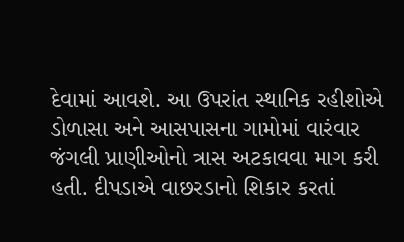દેવામાં આવશે. આ ઉપરાંત સ્થાનિક રહીશોએ ડોળાસા અને આસપાસના ગામોમાં વારંવાર જંગલી પ્રાણીઓનો ત્રાસ અટકાવવા માગ કરી હતી. દીપડાએ વાછરડાનો શિકાર કરતાં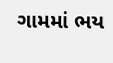ગામમાં ભય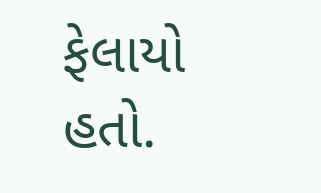ફેલાયો હતો.